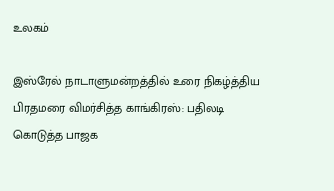உலகம்

இஸ்ரேல் நாடாளுமன்றத்தில் உரை நிகழ்த்திய பிரதமரை விமர்சித்த காங்கிரஸ்: பதிலடி கொடுத்த பாஜக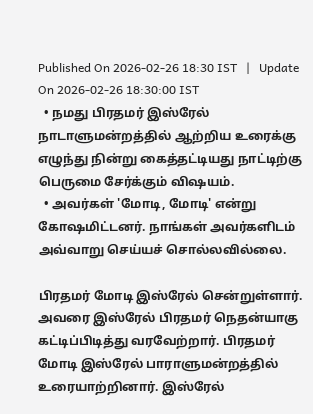Published On 2026-02-26 18:30 IST   |   Update On 2026-02-26 18:30:00 IST
  • நமது பிரதமர் இஸ்ரேல் நாடாளுமன்றத்தில் ஆற்றிய உரைக்கு எழுந்து நின்று கைத்தட்டியது நாட்டிற்கு பெருமை சேர்க்கும் விஷயம்.
  • அவர்கள் 'மோடி, மோடி' என்று கோஷமிட்டனர். நாங்கள் அவர்களிடம் அவ்வாறு செய்யச் சொல்லவில்லை.

பிரதமர் மோடி இஸ்ரேல் சென்றுள்ளார். அவரை இஸ்ரேல் பிரதமர் நெதன்யாகு கட்டிப்பிடித்து வரவேற்றார். பிரதமர் மோடி இஸ்ரேல் பாராளுமன்றத்தில் உரையாற்றினார். இஸ்ரேல்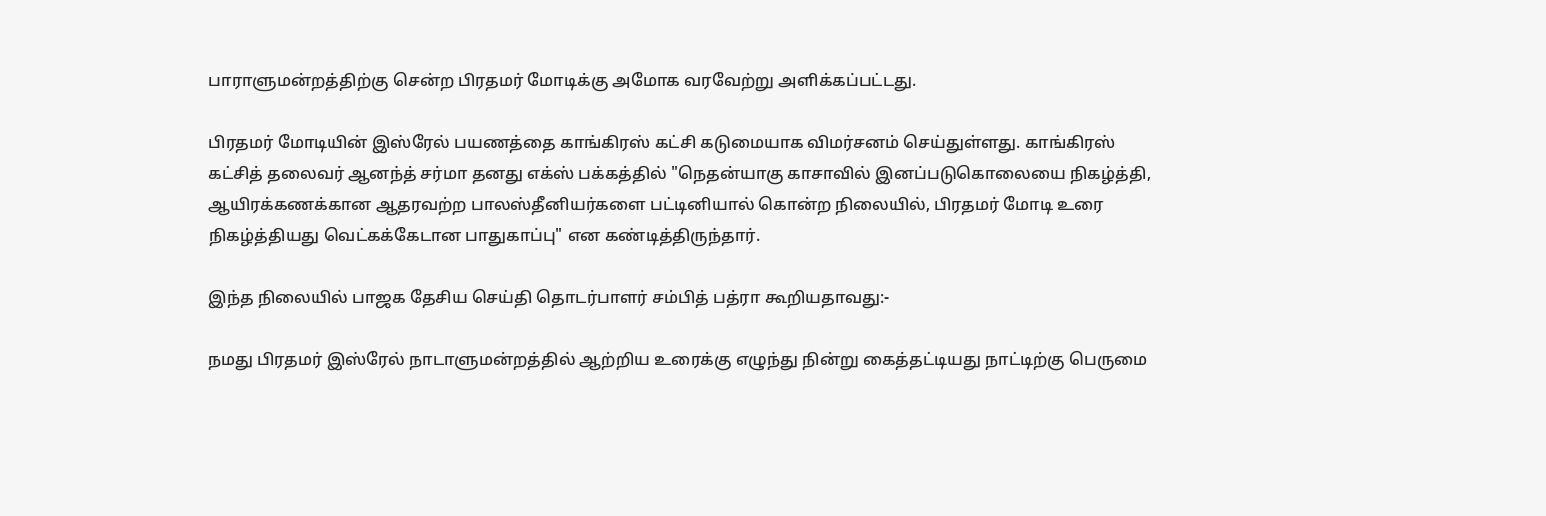பாராளுமன்றத்திற்கு சென்ற பிரதமர் மோடிக்கு அமோக வரவேற்று அளிக்கப்பட்டது.

பிரதமர் மோடியின் இஸ்ரேல் பயணத்தை காங்கிரஸ் கட்சி கடுமையாக விமர்சனம் செய்துள்ளது. காங்கிரஸ் கட்சித் தலைவர் ஆனந்த் சர்மா தனது எக்ஸ் பக்கத்தில் "நெதன்யாகு காசாவில் இனப்படுகொலையை நிகழ்த்தி, ஆயிரக்கணக்கான ஆதரவற்ற பாலஸ்தீனியர்களை பட்டினியால் கொன்ற நிலையில், பிரதமர் மோடி உரை நிகழ்த்தியது வெட்கக்கேடான பாதுகாப்பு" என கண்டித்திருந்தார்.

இந்த நிலையில் பாஜக தேசிய செய்தி தொடர்பாளர் சம்பித் பத்ரா கூறியதாவது:-

நமது பிரதமர் இஸ்ரேல் நாடாளுமன்றத்தில் ஆற்றிய உரைக்கு எழுந்து நின்று கைத்தட்டியது நாட்டிற்கு பெருமை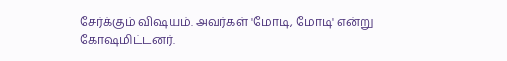சேர்க்கும் விஷயம். அவர்கள் 'மோடி, மோடி' என்று கோஷமிட்டனர்.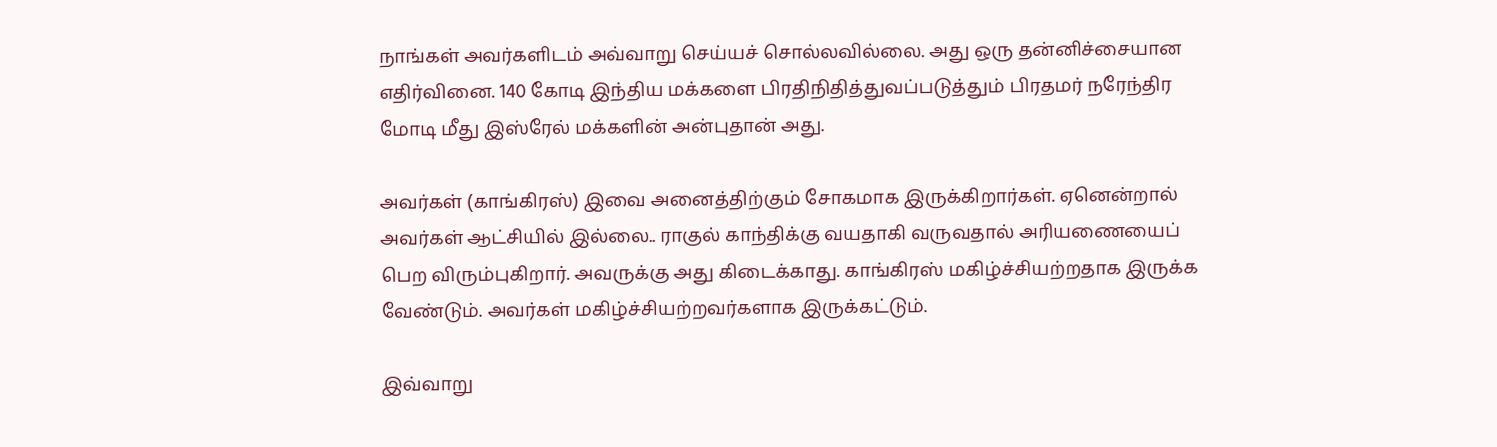நாங்கள் அவர்களிடம் அவ்வாறு செய்யச் சொல்லவில்லை. அது ஒரு தன்னிச்சையான எதிர்வினை. 140 கோடி இந்திய மக்களை பிரதிநிதித்துவப்படுத்தும் பிரதமர் நரேந்திர மோடி மீது இஸ்ரேல் மக்களின் அன்புதான் அது.

அவர்கள் (காங்கிரஸ்) இவை அனைத்திற்கும் சோகமாக இருக்கிறார்கள். ஏனென்றால் அவர்கள் ஆட்சியில் இல்லை.. ராகுல் காந்திக்கு வயதாகி வருவதால் அரியணையைப் பெற விரும்புகிறார். அவருக்கு அது கிடைக்காது. காங்கிரஸ் மகிழ்ச்சியற்றதாக இருக்க வேண்டும். அவர்கள் மகிழ்ச்சியற்றவர்களாக இருக்கட்டும்.

இவ்வாறு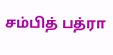சம்பித் பத்ரா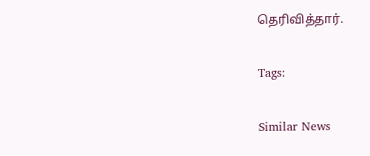தெரிவித்தார்.

Tags:

Similar News